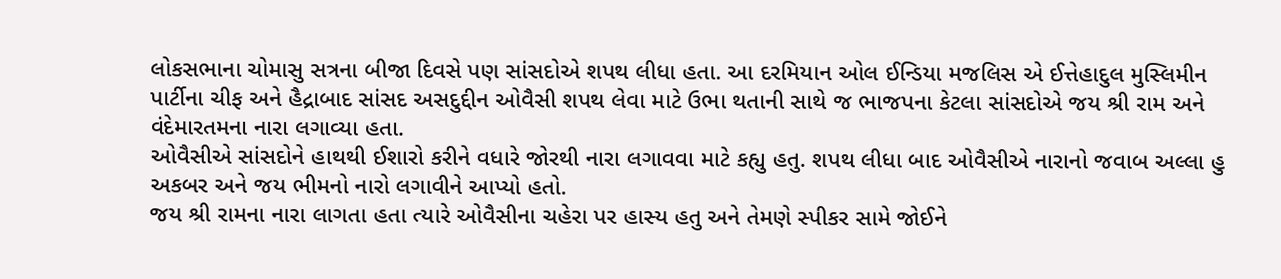લોકસભાના ચોમાસુ સત્રના બીજા દિવસે પણ સાંસદોએ શપથ લીધા હતા. આ દરમિયાન ઓલ ઈન્ડિયા મજલિસ એ ઈત્તેહાદુલ મુસ્લિમીન પાર્ટીના ચીફ અને હૈદ્રાબાદ સાંસદ અસદુદ્દીન ઓવૈસી શપથ લેવા માટે ઉભા થતાની સાથે જ ભાજપના કેટલા સાંસદોએ જય શ્રી રામ અને વંદેમારતમના નારા લગાવ્યા હતા.
ઓવૈસીએ સાંસદોને હાથથી ઈશારો કરીને વધારે જોરથી નારા લગાવવા માટે કહ્યુ હતુ. શપથ લીધા બાદ ઓવૈસીએ નારાનો જવાબ અલ્લા હુ અકબર અને જય ભીમનો નારો લગાવીને આપ્યો હતો.
જય શ્રી રામના નારા લાગતા હતા ત્યારે ઓવૈસીના ચહેરા પર હાસ્ય હતુ અને તેમણે સ્પીકર સામે જોઈને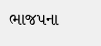ભાજપના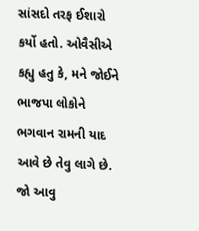સાંસદો તરફ ઈશારો કર્યો હતો. ઓવૈસીએ કહ્યુ હતુ કે, મને જોઈને ભાજપા લોકોને ભગવાન રામની યાદ આવે છે તેવુ લાગે છે. જો આવુ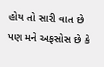હોય તો સારી વાત છે પણ મને અફસોસ છે કે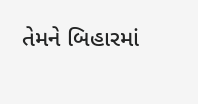તેમને બિહારમાં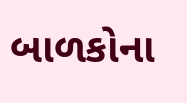બાળકોના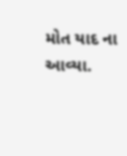મોત યાદ ના આવ્યા.